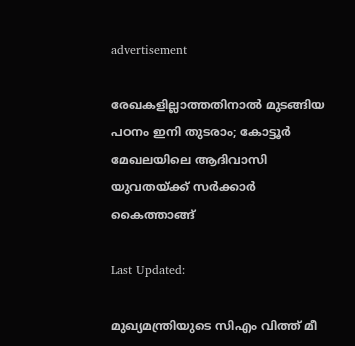advertisement

രേഖകളില്ലാത്തതിനാൽ മുടങ്ങിയ പഠനം ഇനി തുടരാം; കോട്ടൂർ മേഖലയിലെ ആദിവാസി യുവതയ്ക്ക് സർക്കാർ കൈത്താങ്ങ്

Last Updated:

മുഖ്യമന്ത്രിയുടെ സിഎം വിത്ത് മീ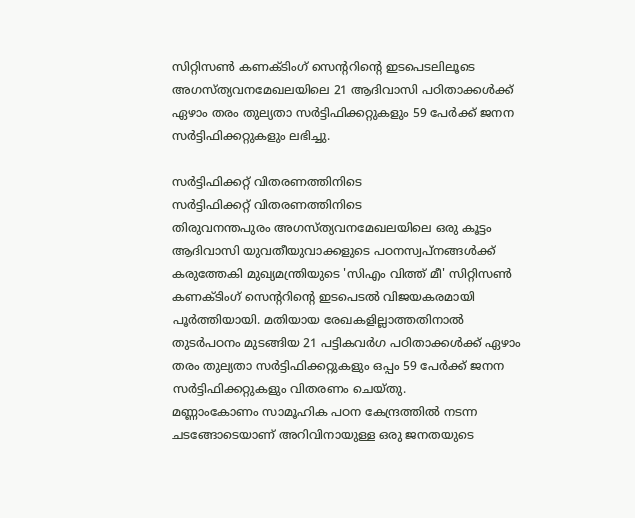സിറ്റിസൺ കണക്ടിംഗ് സെൻ്ററിൻ്റെ ഇടപെടലിലൂടെ അഗസ്ത്യവനമേഖലയിലെ 21 ആദിവാസി പഠിതാക്കൾക്ക് ഏഴാം തരം തുല്യതാ സർട്ടിഫിക്കറ്റുകളും 59 പേർക്ക് ജനന സർട്ടിഫിക്കറ്റുകളും ലഭിച്ചു.

സർട്ടിഫിക്കറ്റ് വിതരണത്തിനിടെ
സർട്ടിഫിക്കറ്റ് വിതരണത്തിനിടെ
തിരുവനന്തപുരം അഗസ്ത്യവനമേഖലയിലെ ഒരു കൂട്ടം ആദിവാസി യുവതീയുവാക്കളുടെ പഠനസ്വപ്നങ്ങൾക്ക് കരുത്തേകി മുഖ്യമന്ത്രിയുടെ 'സിഎം വിത്ത് മീ' സിറ്റിസൺ കണക്ടിംഗ് സെൻ്ററിൻ്റെ ഇടപെടൽ വിജയകരമായി പൂർത്തിയായി. മതിയായ രേഖകളില്ലാത്തതിനാൽ തുടർപഠനം മുടങ്ങിയ 21 പട്ടികവർഗ പഠിതാക്കൾക്ക് ഏഴാം തരം തുല്യതാ സർട്ടിഫിക്കറ്റുകളും ഒപ്പം 59 പേർക്ക് ജനന സർട്ടിഫിക്കറ്റുകളും വിതരണം ചെയ്തു.
മണ്ണാംകോണം സാമൂഹിക പഠന കേന്ദ്രത്തിൽ നടന്ന ചടങ്ങോടെയാണ് അറിവിനായുള്ള ഒരു ജനതയുടെ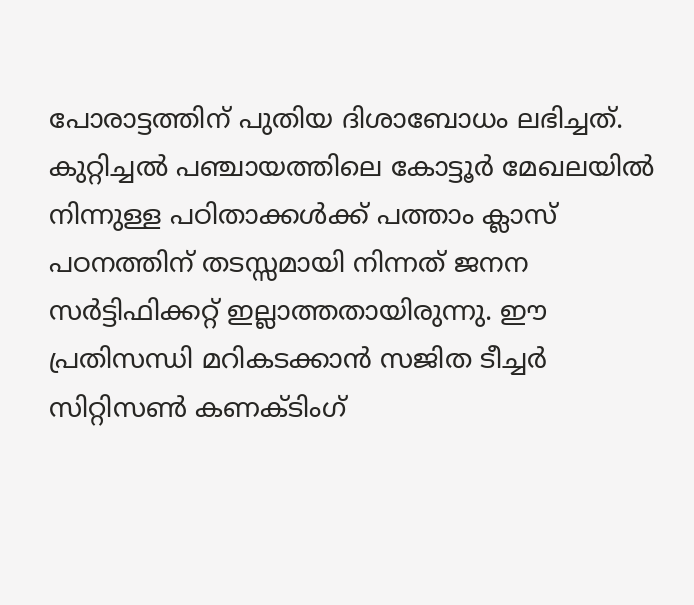പോരാട്ടത്തിന് പുതിയ ദിശാബോധം ലഭിച്ചത്. കുറ്റിച്ചൽ പഞ്ചായത്തിലെ കോട്ടൂർ മേഖലയിൽ നിന്നുള്ള പഠിതാക്കൾക്ക് പത്താം ക്ലാസ് പഠനത്തിന് തടസ്സമായി നിന്നത് ജനന സർട്ടിഫിക്കറ്റ് ഇല്ലാത്തതായിരുന്നു. ഈ പ്രതിസന്ധി മറികടക്കാൻ സജിത ടീച്ചർ സിറ്റിസൺ കണക്ടിംഗ്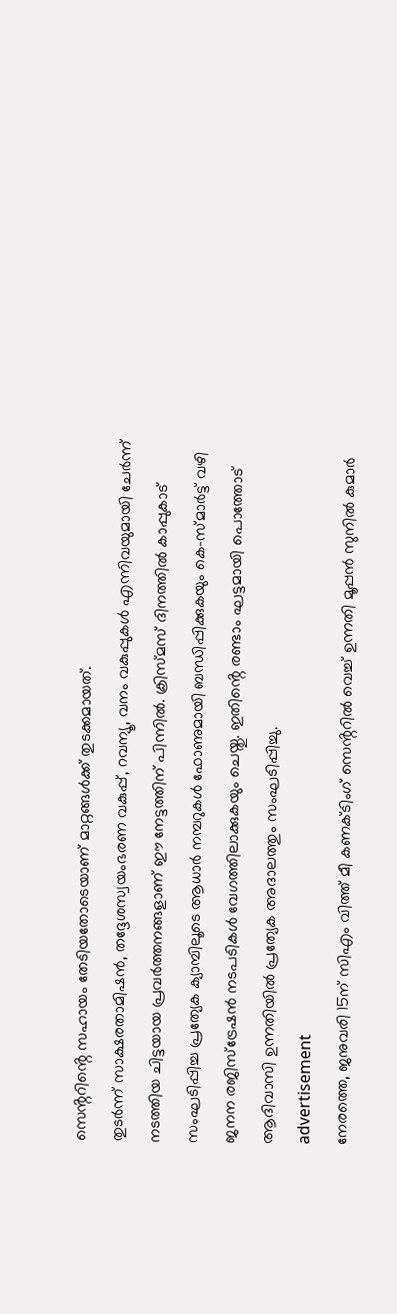സെൻ്ററിൻ്റെ സഹായം തേടിയതോടെയാണ് മാറ്റങ്ങൾക്ക് തുടക്കമായത്.
തുടർന്ന് സാക്ഷരതാമിഷൻ, തദ്ദേശസ്വയംഭരണ വകുപ്പ്, റവന്യൂ, വനം വകുപ്പുകൾ എന്നിവയുമായി ചേർന്ന് നടത്തിയ ചിട്ടയായ പ്രവർത്തനങ്ങളാണ് ഈ നേട്ടത്തിന് പിന്നിൽ. ക്രിസ്മസ് ദിനത്തിൽ കാപ്പുകാട് സംഘടിപ്പിച്ച പ്രത്യേക ക്യാമ്പിലൂടെ ആധാർ നമ്പറുകൾ ഫോണുമായി ബന്ധിപ്പിക്കുകയും കെ-സ്മാർട്ട് വഴി ജനന രജിസ്ട്രേഷൻ നടപടികൾ വേഗത്തിലാക്കുകയും ചെയ്തു. ഇതിൻ്റെ രണ്ടാം ഘട്ടമായി പൊത്തോട് ആദിവാസി ഉന്നതിയിൽ പ്രത്യേക അദാലത്തും സംഘടിപ്പിച്ചു.
advertisement
നേരത്തെ, ജനുവരി 15ന് സിഎം വിത്ത് മീ കണക്ടിംഗ് സെൻ്ററിൽ വെച്ച് ഉന്നതി മൂപ്പൻ സുനിൽ കുമാർ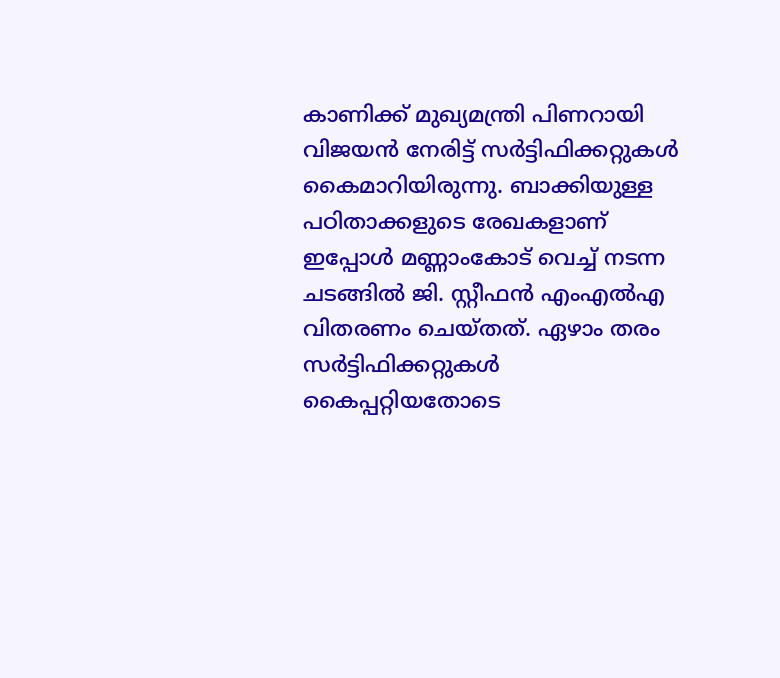കാണിക്ക് മുഖ്യമന്ത്രി പിണറായി വിജയൻ നേരിട്ട് സർട്ടിഫിക്കറ്റുകൾ കൈമാറിയിരുന്നു. ബാക്കിയുള്ള പഠിതാക്കളുടെ രേഖകളാണ് ഇപ്പോൾ മണ്ണാംകോട് വെച്ച് നടന്ന ചടങ്ങിൽ ജി. സ്റ്റീഫൻ എംഎൽഎ വിതരണം ചെയ്തത്. ഏഴാം തരം സർട്ടിഫിക്കറ്റുകൾ കൈപ്പറ്റിയതോടെ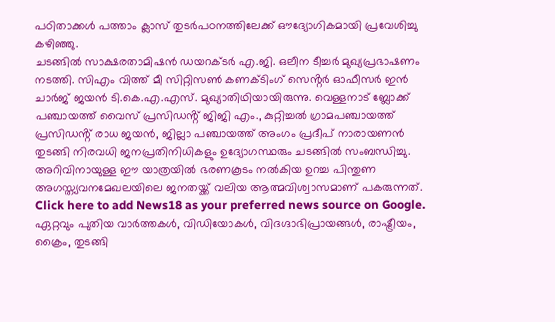പഠിതാക്കൾ പത്താം ക്ലാസ് തുടർപഠനത്തിലേക്ക് ഔദ്യോഗികമായി പ്രവേശിച്ചു കഴിഞ്ഞു.
ചടങ്ങിൽ സാക്ഷരതാമിഷൻ ഡയറക്ടർ എ.ജി. ഒലീന ടീച്ചർ മുഖ്യപ്രഭാഷണം നടത്തി. സിഎം വിത്ത് മീ സിറ്റിസൺ കണക്ടിംഗ് സെൻ്റർ ഓഫീസർ ഇൻ ചാർജ് ജയൻ ടി.കെ.എ.എസ്. മുഖ്യാതിഥിയായിരുന്നു. വെള്ളനാട് ബ്ലോക്ക് പഞ്ചായത്ത് വൈസ് പ്രസിഡൻ്റ് ജിജി എം., കുറ്റിച്ചൽ ഗ്രാമപഞ്ചായത്ത് പ്രസിഡൻ്റ് രാധ ജയൻ, ജില്ലാ പഞ്ചായത്ത് അംഗം പ്രദീപ് നാരായണൻ തുടങ്ങി നിരവധി ജനപ്രതിനിധികളും ഉദ്യോഗസ്ഥരും ചടങ്ങിൽ സംബന്ധിച്ചു. അറിവിനായുള്ള ഈ യാത്രയിൽ ഭരണകൂടം നൽകിയ ഉറച്ച പിന്തുണ അഗസ്ത്യവനമേഖലയിലെ ജനതയ്ക്ക് വലിയ ആത്മവിശ്വാസമാണ് പകരുന്നത്.
Click here to add News18 as your preferred news source on Google.
ഏറ്റവും പുതിയ വാർത്തകൾ, വിഡിയോകൾ, വിദഗ്ദാഭിപ്രായങ്ങൾ, രാഷ്ട്രീയം, ക്രൈം, തുടങ്ങി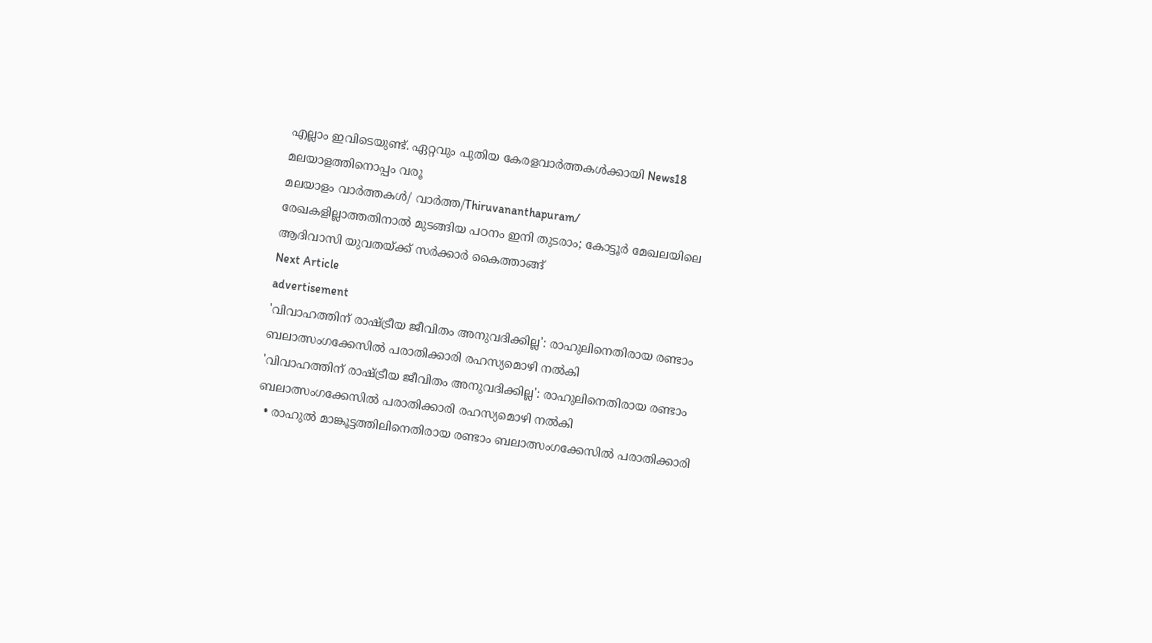എല്ലാം ഇവിടെയുണ്ട്. ഏറ്റവും പുതിയ കേരളവാർത്തകൾക്കായി News18 മലയാളത്തിനൊപ്പം വരൂ
മലയാളം വാർത്തകൾ/ വാർത്ത/Thiruvananthapuram/
രേഖകളില്ലാത്തതിനാൽ മുടങ്ങിയ പഠനം ഇനി തുടരാം; കോട്ടൂർ മേഖലയിലെ ആദിവാസി യുവതയ്ക്ക് സർക്കാർ കൈത്താങ്ങ്
Next Article
advertisement
'വിവാഹത്തിന് രാഷ്ട്രീയ ജീവിതം അനുവദിക്കില്ല': രാഹുലിനെതിരായ രണ്ടാം ബലാത്സംഗക്കേസിൽ പരാതിക്കാരി രഹസ്യമൊഴി നൽകി
'വിവാഹത്തിന് രാഷ്ട്രീയ ജീവിതം അനുവദിക്കില്ല': രാഹുലിനെതിരായ രണ്ടാം ബലാത്സംഗക്കേസിൽ പരാതിക്കാരി രഹസ്യമൊഴി നൽകി
  • രാഹുല്‍ മാങ്കൂട്ടത്തിലിനെതിരായ രണ്ടാം ബലാത്സംഗക്കേസില്‍ പരാതിക്കാരി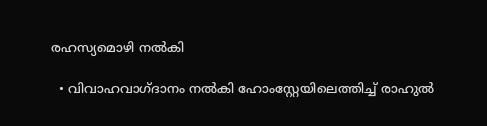രഹസ്യമൊഴി നല്‍കി

  • വിവാഹവാഗ്ദാനം നല്‍കി ഹോംസ്റ്റേയിലെത്തിച്ച് രാഹുല്‍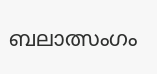ബലാത്സംഗം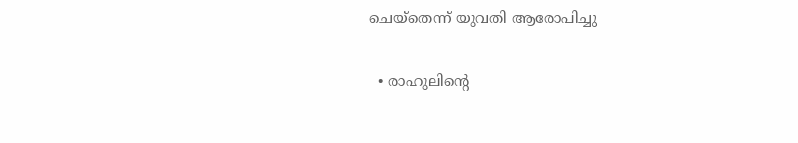ചെയ്തെന്ന് യുവതി ആരോപിച്ചു

  • രാഹുലിന്റെ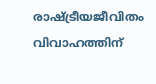രാഷ്ട്രീയജീവിതം വിവാഹത്തിന്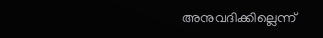അനുവദിക്കില്ലെന്ന്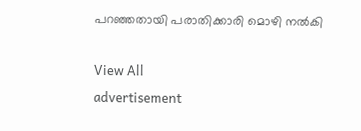പറഞ്ഞതായി പരാതിക്കാരി മൊഴി നല്‍കി

View All
advertisement